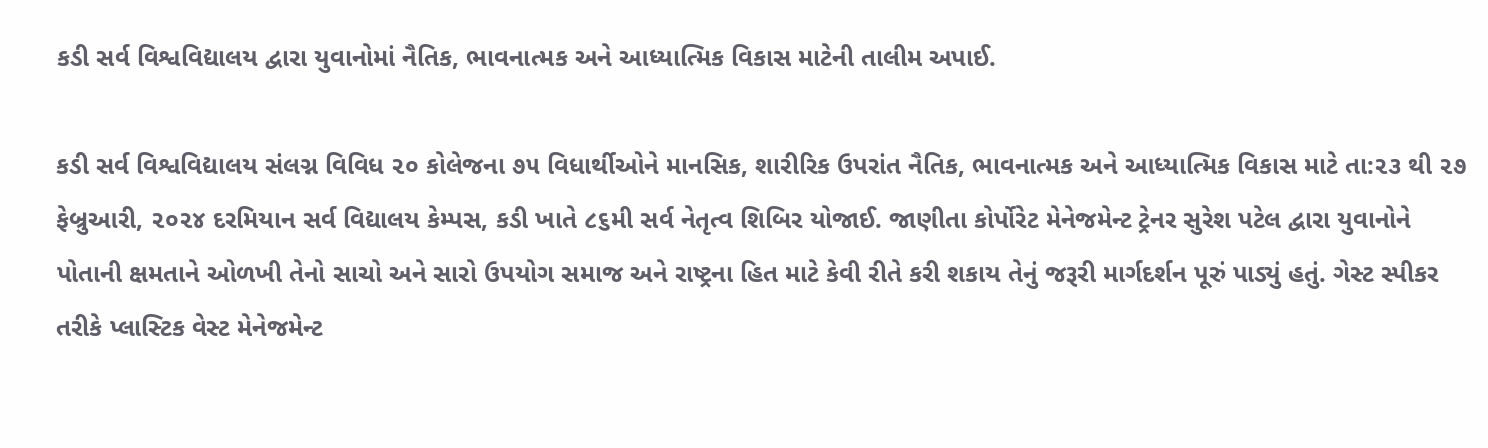કડી સર્વ વિશ્વવિદ્યાલય દ્વારા યુવાનોમાં નૈતિક, ભાવનાત્મક અને આધ્યાત્મિક વિકાસ માટેની તાલીમ અપાઈ.

કડી સર્વ વિશ્વવિદ્યાલય સંલગ્ન વિવિધ ૨૦ કોલેજના ૭૫ વિધાર્થીઓને માનસિક, શારીરિક ઉપરાંત નૈતિક, ભાવનાત્મક અને આધ્યાત્મિક વિકાસ માટે તા:૨૩ થી ૨૭ ફેબ્રુઆરી, ૨૦૨૪ દરમિયાન સર્વ વિદ્યાલય કેમ્પસ, કડી ખાતે ૮૬મી સર્વ નેતૃત્વ શિબિર યોજાઈ. જાણીતા કોર્પોરેટ મેનેજમેન્ટ ટ્રેનર સુરેશ પટેલ દ્વારા યુવાનોને પોતાની ક્ષમતાને ઓળખી તેનો સાચો અને સારો ઉપયોગ સમાજ અને રાષ્ટ્રના હિત માટે કેવી રીતે કરી શકાય તેનું જરૂરી માર્ગદર્શન પૂરું પાડ્યું હતું. ગેસ્ટ સ્પીકર તરીકે પ્લાસ્ટિક વેસ્ટ મેનેજમેન્ટ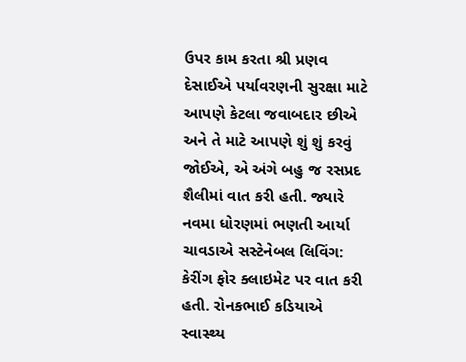ઉપર કામ કરતા શ્રી પ્રણવ દેસાઈએ પર્યાવરણની સુરક્ષા માટે આપણે કેટલા જવાબદાર છીએ અને તે માટે આપણે શું શું કરવું જોઈએ, એ અંગે બહુ જ રસપ્રદ શૈલીમાં વાત કરી હતી. જ્યારે નવમા ધોરણમાં ભણતી આર્યા ચાવડાએ સસ્ટેનેબલ લિવિંગ: કેરીંગ ફોર ક્લાઇમેટ પર વાત કરી હતી. રોનકભાઈ કડિયાએ સ્વાસ્થ્ય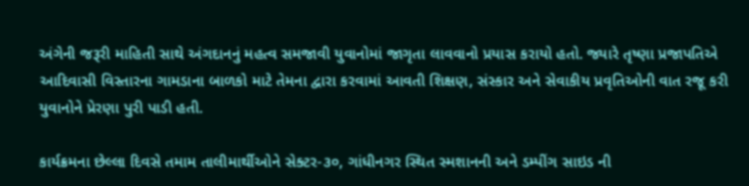અંગેની જરૂરી માહિતી સાથે અંગદાનનું મહત્વ સમજાવી યુવાનોમાં જાગૃતા લાવવાનો પ્રયાસ કરાયો હતો. જ્યારે તૃષ્ણા પ્રજાપતિએ આદિવાસી વિસ્તારના ગામડાના બાળકો માટે તેમના દ્વારા કરવામાં આવતી શિક્ષણ, સંસ્કાર અને સેવાકીય પ્રવૃતિઓની વાત રજૂ કરી યુવાનોને પ્રેરણા પુરી પાડી હતી.

કાર્યક્રમના છેલ્લા દિવસે તમામ તાલીમાર્થીઓને સેક્ટર-૩૦, ગાંધીનગર સ્થિત સ્મશાનની અને ડમ્પીંગ સાઇડ ની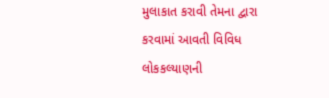મુલાકાત કરાવી તેમના દ્વારા કરવામાં આવતી વિવિધ લોકકલ્યાણની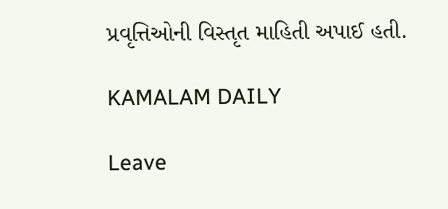પ્રવૃત્તિઓની વિસ્તૃત માહિતી અપાઈ હતી.

KAMALAM DAILY

Leave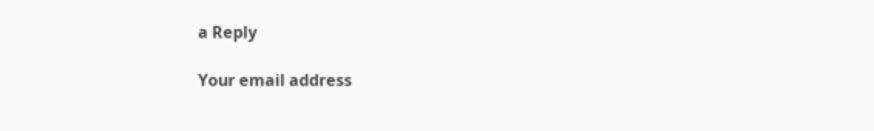a Reply

Your email address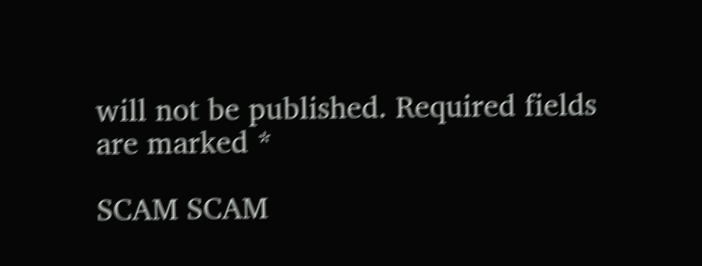will not be published. Required fields are marked *

SCAM SCAM